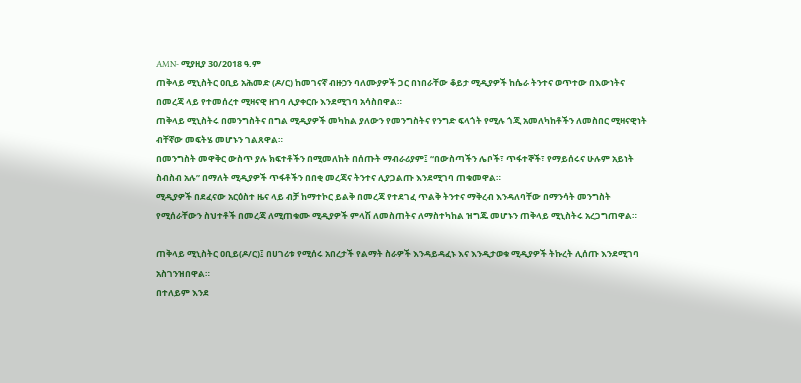AMN- ሚያዚያ 30/2018 ዓ.ም
ጠቅላይ ሚኒስትር ዐቢይ አሕመድ (ዶ/ር) ከመገናኛ ብዙኃን ባለሙያዎች ጋር በነበራቸው ቆይታ ሚዲያዎች ከሴራ ትንተና ወጥተው በእውነትና በመረጃ ላይ የተመሰረተ ሚዛናዊ ዘገባ ሊያቀርቡ እንደሚገባ አሳስበዋል።
ጠቅላይ ሚኒስትሩ በመንግስትና በግል ሚዲያዎች መካከል ያለውን የመንግስትና የንግድ ፍላጎት የሚሉ ጎጂ አመለካከቶችን ለመስበር ሚዛናዊነት ብቸኛው መፍትሄ መሆኑን ገልጸዋል።
በመንግስት መዋቅር ውስጥ ያሉ ክፍተቶችን በሚመለከት በሰጡት ማብራሪያም፤ “በውስጣችን ሌቦች፣ ጥፋተኞች፣ የማይሰሩና ሁሉም አይነት ስብስብ አሉ” በማለት ሚዲያዎች ጥፋቶችን በበቂ መረጃና ትንተና ሊያጋልጡ እንደሚገባ ጠቁመዋል።
ሚዲያዎች በደፈናው አርዕስተ ዜና ላይ ብቻ ከማተኮር ይልቅ በመረጃ የተደገፈ ጥልቅ ትንተና ማቅረብ እንዳለባቸው በማንሳት መንግስት የሚሰራቸውን ስህተቶች በመረጃ ለሚጠቁሙ ሚዲያዎች ምላሽ ለመስጠትና ለማስተካከል ዝግጁ መሆኑን ጠቅላይ ሚኒስትሩ አረጋግጠዋል።

ጠቅላይ ሚኒስትር ዐቢይ(ዶ/ር)፤ በሀገሪቱ የሚሰሩ አበረታች የልማት ስራዎች እንዳይዳፈኑ እና እንዲታወቁ ሚዲያዎች ትኩረት ሊሰጡ እንደሚገባ አስገንዝበዋል።
በተለይም እንደ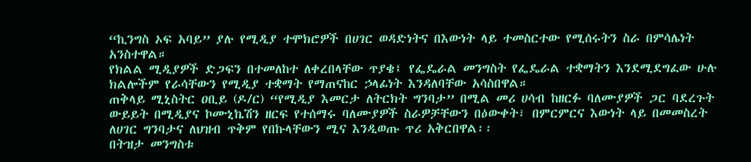“ኪንግስ ኦፍ አባይ” ያሉ የሚዲያ ተሞክሮዎች በሀገር ወዳድነትና በእውነት ላይ ተመስርተው የሚሰሩትን ስራ በምሳሌነት አንስተዋል።
የክልል ሚዲያዎች ድጋፍን በተመለከተ ለቀረበላቸው ጥያቄ፤ የፌዴራል መንግስት የፌዴራል ተቋማትን እንደሚደግፈው ሁሉ ክልሎችም የራሳቸውን የሚዲያ ተቋማት የማጠናከር ኃላፊነት እንዳለባቸው አሳስበዋል።
ጠቅላይ ሚኒስትር ዐቢይ (ዶ/ር) “የሚዲያ እመርታ ለትርክት ግንባታ” በሚል መሪ ሀሳብ ከዘርፉ ባለሙያዎች ጋር ባደረጉት ውይይት በሚዲያና ኮሙኒኬሽን ዘርፍ የተሰማሩ ባለሙያዎች ስራዎቻቸውን በዕውቀት፣ በምርምርና እውነት ላይ በመመስረት ለሀገር ግንባታና ለህዝብ ጥቅም የበኩላቸውን ሚና እንዲወጡ ጥሪ አቅርበዋል፡፡
በትዝታ መንግስቱ